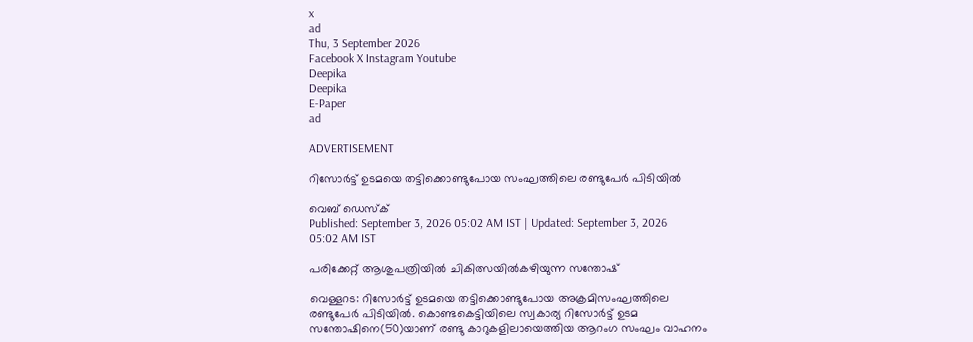x
ad
Thu, 3 September 2026
Facebook X Instagram Youtube
Deepika
Deepika
E-Paper
ad

ADVERTISEMENT

റിസോര്‍ട്ട് ഉടമയെ തട്ടിക്കൊണ്ടുപോയ സംഘത്തിലെ രണ്ടുപേർ പിടിയിൽ

വെബ് ഡെസ്ക്
Published: September 3, 2026 05:02 AM IST | Updated: September 3, 2026 05:02 AM IST

പരിക്കേറ്റ് ആശുപത്രിയില്‍ ചികിത്സയില്‍കഴിയുന്ന സന്തോഷ്

വെള്ളറട: റിസോര്‍ട്ട് ഉടമയെ തട്ടിക്കൊണ്ടുപോയ അക്രമിസംഘത്തിലെ രണ്ടുപേര്‍ പിടിയില്‍. കൊണ്ടകെട്ടിയിലെ സ്വകാര്യ റിസോര്‍ട്ട് ഉടമ സന്തോഷിനെ(50)യാണ് രണ്ടു കാറുകളിലായെത്തിയ ആറംഗ സംഘം വാഹനം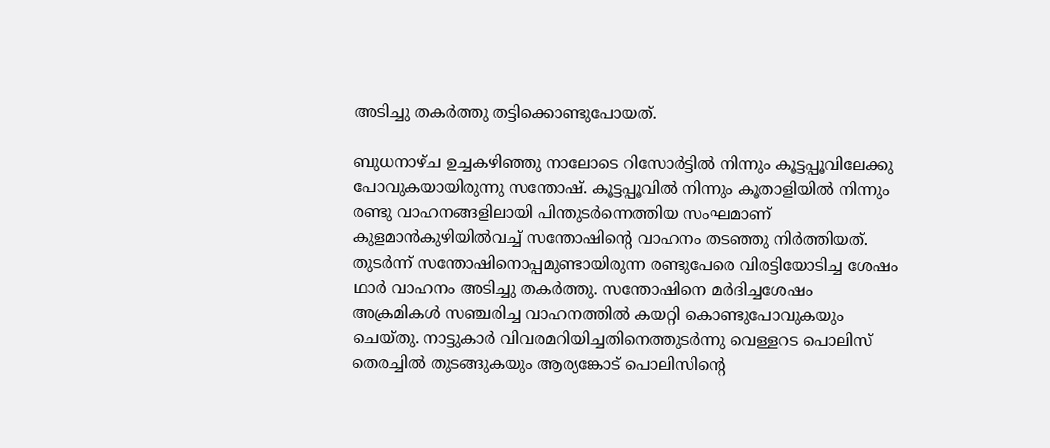അടിച്ചു തകര്‍ത്തു തട്ടിക്കൊണ്ടുപോയത്.

ബുധനാഴ്ച ഉച്ചകഴിഞ്ഞു നാലോടെ റിസോര്‍ട്ടില്‍ നിന്നും കൂട്ടപ്പൂവിലേക്കു പോവുകയായിരുന്നു സന്തോഷ്. കൂട്ടപ്പൂവില്‍ നിന്നും കൂതാളിയില്‍ നിന്നും രണ്ടു വാഹനങ്ങളിലായി പിന്തുടര്‍ന്നെത്തിയ സംഘമാണ് കുളമാന്‍കുഴിയില്‍വച്ച് സന്തോഷിന്‍റെ വാഹനം തടഞ്ഞു നിര്‍ത്തിയത്. തുടര്‍ന്ന് സന്തോഷിനൊപ്പമുണ്ടായിരുന്ന രണ്ടുപേരെ വിരട്ടിയോടിച്ച ശേഷം ഥാര്‍ വാഹനം അടിച്ചു തകര്‍ത്തു. സന്തോഷിനെ മർദിച്ചശേഷം അക്രമികള്‍ സഞ്ചരിച്ച വാഹനത്തില്‍ കയറ്റി കൊണ്ടുപോവുകയും ചെയ്തു. നാട്ടുകാര്‍ വിവരമറിയിച്ചതിനെത്തുടര്‍ന്നു വെള്ളറട പൊലിസ് തെരച്ചില്‍ തുടങ്ങുകയും ആര്യങ്കോട് പൊലിസിന്‍റെ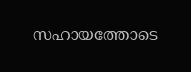സഹായത്തോടെ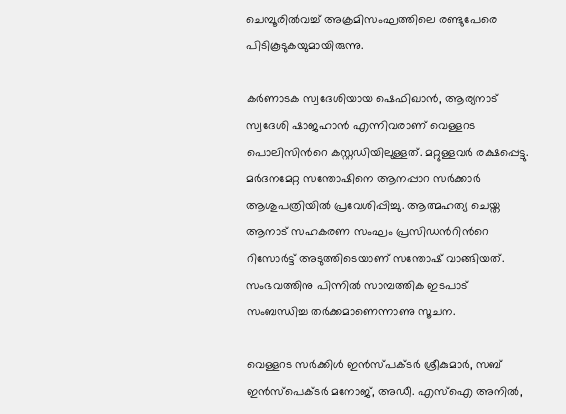ചെമ്പൂരില്‍വച്ച് അക്രമിസംഘത്തിലെ രണ്ടുപേരെ പിടികൂടുകയുമായിരുന്നു.

കര്‍ണാടക സ്വദേശിയായ ഷെഫിഖാന്‍, ആര്യനാട് സ്വദേശി ഷാജഹാന്‍ എന്നിവരാണ് വെള്ളറട പൊലിസിന്‍റെ കസ്റ്റഡിയിലുള്ളത്. മറ്റുള്ളവര്‍ രക്ഷപ്പെട്ടു. മര്‍ദനമേറ്റ സന്തോഷിനെ ആനപ്പാറ സര്‍ക്കാര്‍ ആശുപത്രിയില്‍ പ്രവേശിപ്പിച്ചു. ആത്മഹത്യ ചെയ്ത ആനാട് സഹകരണ സംഘം പ്രസിഡന്‍റിന്‍റെ റിസോര്‍ട്ട് അടുത്തിടെയാണ് സന്തോഷ് വാങ്ങിയത്. സംഭവത്തിനു പിന്നില്‍ സാമ്പത്തിക ഇടപാട് സംബന്ധിച്ച തര്‍ക്കമാണെന്നാണു സൂചന.

വെള്ളറട സര്‍ക്കിള്‍ ഇന്‍സ്പക്ടര്‍ ശ്രീകുമാര്‍, സബ് ഇന്‍സ്പെക്ടര്‍ മനോജ്, അഡീ. എസ്ഐ അനില്‍,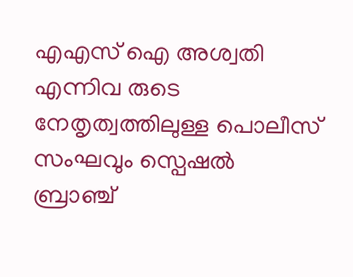എഎസ് ഐ അശ്വതി എന്നിവ രുടെ നേതൃത്വത്തിലുള്ള പൊലീസ് സംഘവും സ്പെഷല്‍ ബ്രാഞ്ച്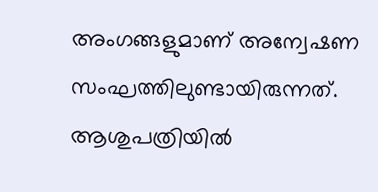അംഗങ്ങളുമാണ് അന്വേഷണ സംഘത്തിലുണ്ടായിരുന്നത്. ആശുപത്രിയില്‍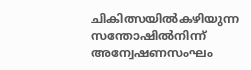ചികിത്സയില്‍കഴിയുന്ന സന്തോഷില്‍നിന്ന് അന്വേഷണസംഘം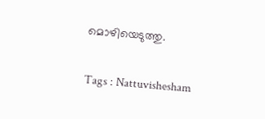മൊഴിയെടുത്തു.

Tags : Nattuvishesham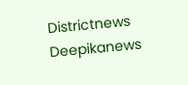Districtnews Deepikanews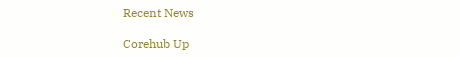Recent News

Corehub Up